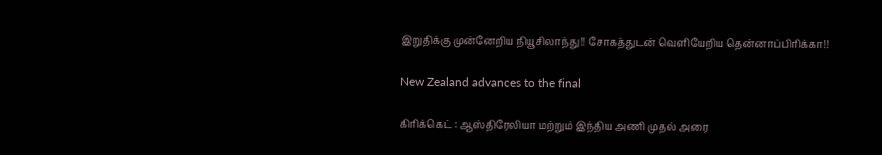இறுதிக்கு முன்னேறிய நியூசிலாந்து!! சோகத்துடன் வெளியேறிய தென்னாப்பிரிக்கா!!

New Zealand advances to the final

கிரிக்கெட் : ஆஸ்திரேலியா மற்றும் இந்திய அணி முதல் அரை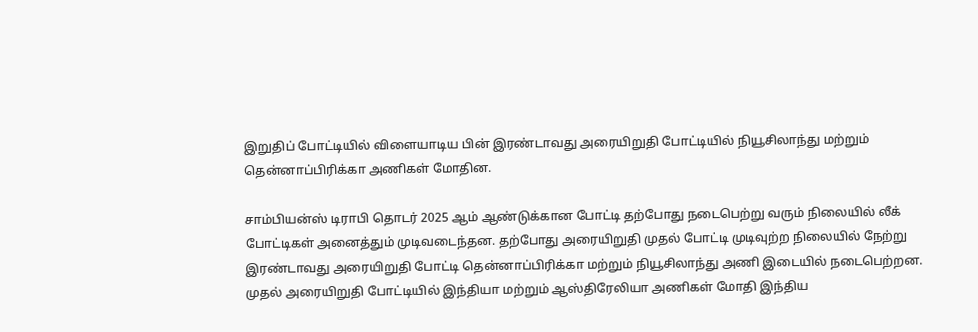இறுதிப் போட்டியில் விளையாடிய பின் இரண்டாவது அரையிறுதி போட்டியில் நியூசிலாந்து மற்றும் தென்னாப்பிரிக்கா அணிகள் மோதின.

சாம்பியன்ஸ் டிராபி தொடர் 2025 ஆம் ஆண்டுக்கான போட்டி தற்போது நடைபெற்று வரும் நிலையில் லீக் போட்டிகள் அனைத்தும் முடிவடைந்தன. தற்போது அரையிறுதி முதல் போட்டி முடிவுற்ற நிலையில் நேற்று இரண்டாவது அரையிறுதி போட்டி தென்னாப்பிரிக்கா மற்றும் நியூசிலாந்து அணி இடையில் நடைபெற்றன. முதல் அரையிறுதி போட்டியில் இந்தியா மற்றும் ஆஸ்திரேலியா அணிகள் மோதி இந்திய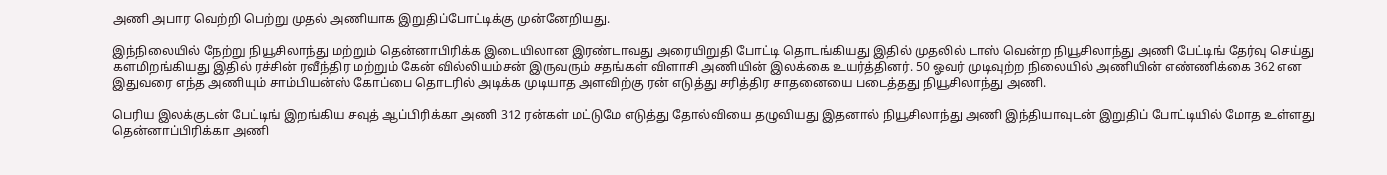அணி அபார வெற்றி பெற்று முதல் அணியாக இறுதிப்போட்டிக்கு முன்னேறியது.

இந்நிலையில் நேற்று நியூசிலாந்து மற்றும் தென்னாபிரிக்க இடையிலான இரண்டாவது அரையிறுதி போட்டி தொடங்கியது இதில் முதலில் டாஸ் வென்ற நியூசிலாந்து அணி பேட்டிங் தேர்வு செய்து களமிறங்கியது இதில் ரச்சின் ரவீந்திர மற்றும் கேன் வில்லியம்சன் இருவரும் சதங்கள் விளாசி அணியின் இலக்கை உயர்த்தினர். 50 ஓவர் முடிவுற்ற நிலையில் அணியின் எண்ணிக்கை 362 என இதுவரை எந்த அணியும் சாம்பியன்ஸ் கோப்பை தொடரில் அடிக்க முடியாத அளவிற்கு ரன் எடுத்து சரித்திர சாதனையை படைத்தது நியூசிலாந்து அணி.

பெரிய இலக்குடன் பேட்டிங் இறங்கிய சவுத் ஆப்பிரிக்கா அணி 312 ரன்கள் மட்டுமே எடுத்து தோல்வியை தழுவியது இதனால் நியூசிலாந்து அணி இந்தியாவுடன் இறுதிப் போட்டியில் மோத உள்ளது தென்னாப்பிரிக்கா அணி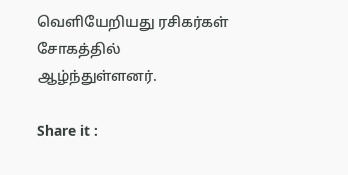வெளியேறியது ரசிகர்கள் சோகத்தில்  ஆழ்ந்துள்ளனர்.

Share it :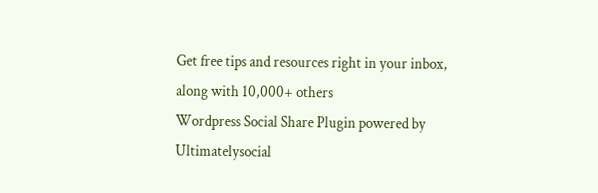Get free tips and resources right in your inbox, along with 10,000+ others
Wordpress Social Share Plugin powered by Ultimatelysocial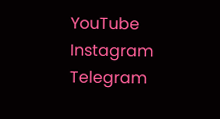YouTube
Instagram
Telegram